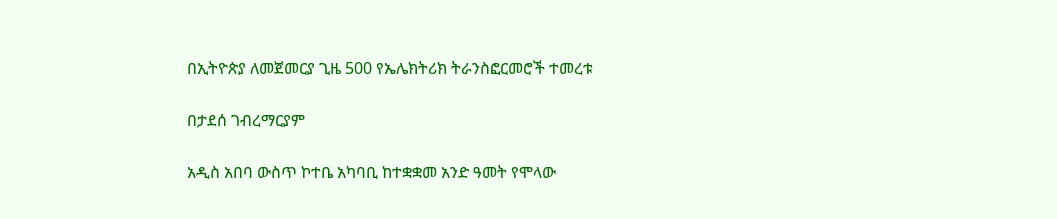በኢትዮጵያ ለመጀመርያ ጊዜ 500 የኤሌክትሪክ ትራንስፎርመሮች ተመረቱ

በታደሰ ገብረማርያም

አዲስ አበባ ውስጥ ኮተቤ አካባቢ ከተቋቋመ አንድ ዓመት የሞላው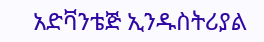አድቫንቴጅ ኢንዱስትሪያል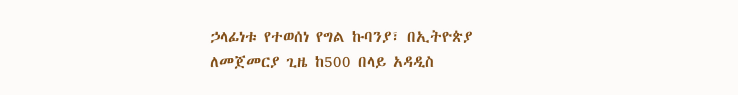ኃላፊነቱ የተወሰነ የግል ኩባንያ፣ በኢትዮጵያ ለመጀመርያ ጊዜ ከ500 በላይ አዳዲስ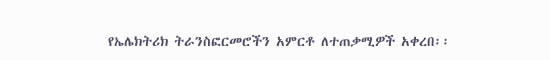የኤሌክትሪክ ትራንስፎርመሮችን አምርቶ ለተጠቃሚዎች አቀረበ፡፡